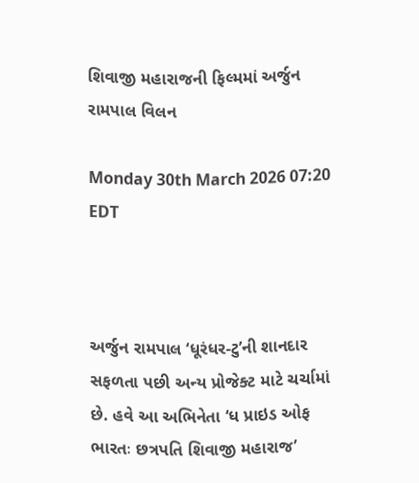શિવાજી મહારાજની ફિલ્મમાં અર્જુન રામપાલ વિલન

Monday 30th March 2026 07:20 EDT



અર્જુન રામપાલ ‘ધૂરંધર-ટુ’ની શાનદાર સફળતા પછી અન્ય પ્રોજેક્ટ માટે ચર્ચામાં છે. હવે આ અભિનેતા ‘ધ પ્રાઇડ ઓફ ભારતઃ છત્રપતિ શિવાજી મહારાજ’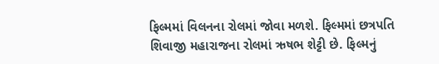ફિલ્મમાં વિલનના રોલમાં જોવા મળશે. ફિલ્મમાં છત્રપતિ શિવાજી મહારાજના રોલમાં ઋષભ શેટ્ટી છે. ફિલ્મનું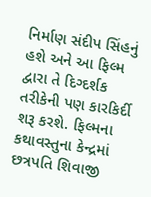નિર્માણ સંદીપ સિંહનું હશે અને આ ફિલ્મ દ્વારા તે દિગ્દર્શક તરીકેની પણ કારકિર્દી શરૂ કરશે. ફિલ્મના કથાવસ્તુના કેન્દ્રમાં છત્રપતિ શિવાજી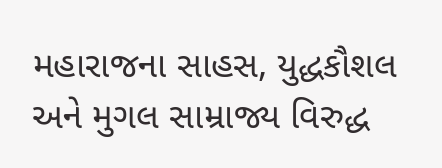મહારાજના સાહસ, યુદ્ધકૌશલ અને મુગલ સામ્રાજ્ય વિરુદ્ધ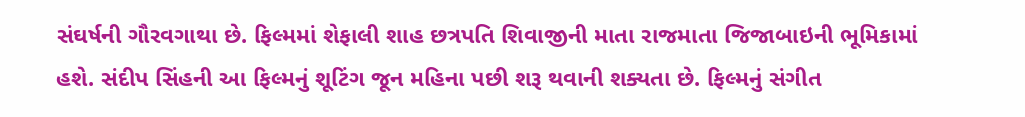સંઘર્ષની ગૌરવગાથા છે. ફિલ્મમાં શેફાલી શાહ છત્રપતિ શિવાજીની માતા રાજમાતા જિજાબાઇની ભૂમિકામાં હશે. સંદીપ સિંહની આ ફિલ્મનું શૂટિંગ જૂન મહિના પછી શરૂ થવાની શક્યતા છે. ફિલ્મનું સંગીત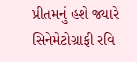પ્રીતમનું હશે જ્યારે સિનેમેટોગ્રાફી રવિ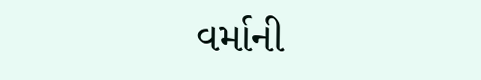વર્માની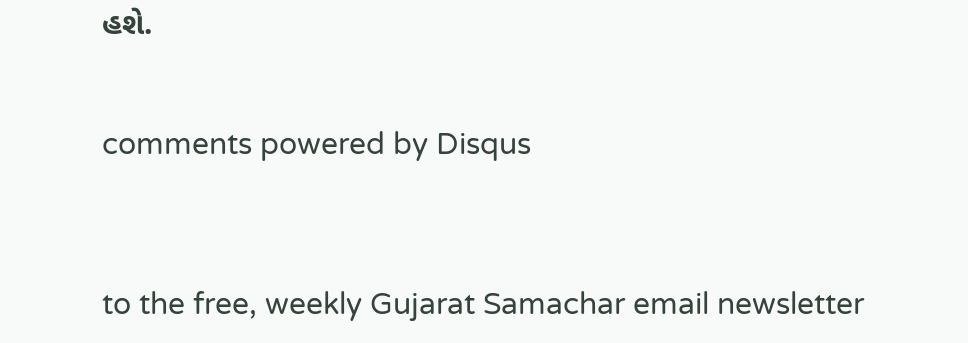હશે.


comments powered by Disqus



to the free, weekly Gujarat Samachar email newsletter